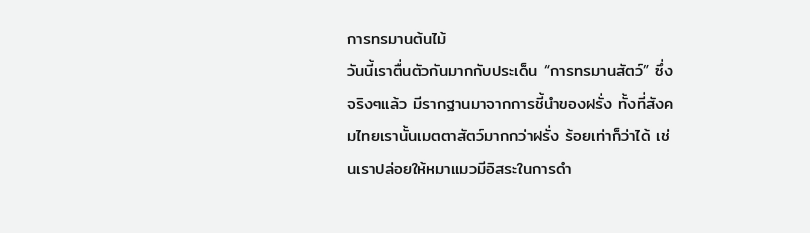การทรมานต้นไม้
วันนี้เราตื่นตัวกันมากกับประเด็น “การทรมานสัตว์” ซึ่งจริงๆแล้ว มีรากฐานมาจากการชี้นำของฝรั่ง ทั้งที่สังคมไทยเรานั้นเมตตาสัตว์มากกว่าฝรั่ง ร้อยเท่าก็ว่าได้ เช่นเราปล่อยให้หมาแมวมีอิสระในการดำ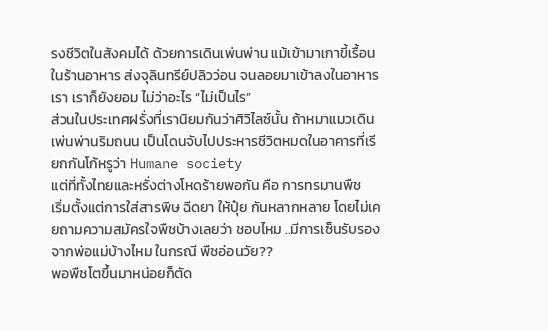รงชีวิตในสังคมได้ ด้วยการเดินเพ่นพ่าน แม้เข้ามาเกาขี้เรื้อนในร้านอาหาร ส่งจุลินทรีย์ปลิวว่อน จนลอยมาเข้าลงในอาหารเรา เราก็ยังยอม ไม่ว่าอะไร “ไม่เป็นไร”
ส่วนในประเทศฝรั่งที่เรานิยมกันว่าศิวิไลซ์นั้น ถ้าหมาแมวเดินเพ่นพ่านริมถนน เป็นโดนจับไปประหารชีวิตหมดในอาคารที่เรียกกันโก้หรูว่า Humane society
แต่ที่ทั้งไทยและหรั่งต่างโหดร้ายพอกัน คือ การทรมานพืช
เริ่มตั้งแต่การใส่สารพิษ ฉีดยา ให้ปุ๋ย กันหลากหลาย โดยไม่เคยถามความสมัครใจพืชบ้างเลยว่า ชอบไหม ..มีการเซ็นรับรองจากพ่อแม่บ้างไหม ในกรณี พืชอ่อนวัย??
พอพืชโตขึ้นมาหน่อยก็ตัด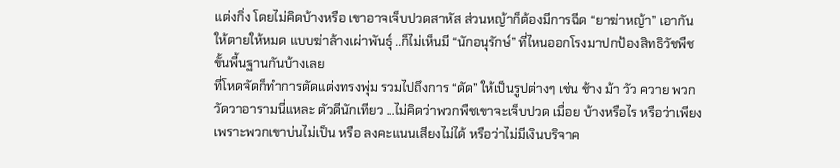แต่งกิ่ง โดยไม่คิดบ้างหรือ เขาอาจเจ็บปวดสาหัส ส่วนหญ้าก็ต้องมีการฉีด “ยาฆ่าหญ้า” เอากันให้ตายให้หมด แบบฆ่าล้างเผ่าพันธุ์ ..ก็ไม่เห็นมี “นักอนุรักษ์” ที่ไหนออกโรงมาปกป้องสิทธิวัชพืชขั้นพี้นฐานกันบ้างเลย
ที่โหดจัดก็ทำการตัดแต่งทรงพุ่ม รวมไปถึงการ “ดัด” ให้เป็นรูปต่างๆ เช่น ช้าง ม้า วัว ควาย พวกวัดวาอารามนี่แหละ ตัวดีนักเทียว ...ไม่คิดว่าพวกพืชเขาจะเจ็บปวด เมื่อย บ้างหรือไร หรือว่าเพียงเพราะพวกเขาบ่นไม่เป็น หรือ ลงคะแนนเสียงไม่ได้ หรือว่าไม่มีเงินบริจาค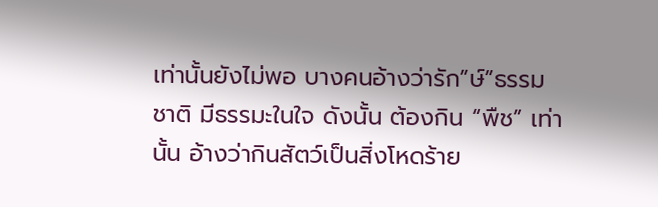เท่านั้นยังไม่พอ บางคนอ้างว่ารัก”ษ์”ธรรมชาติ มีธรรมะในใจ ดังนั้น ต้องกิน “พืช” เท่านั้น อ้างว่ากินสัตว์เป็นสิ่งโหดร้าย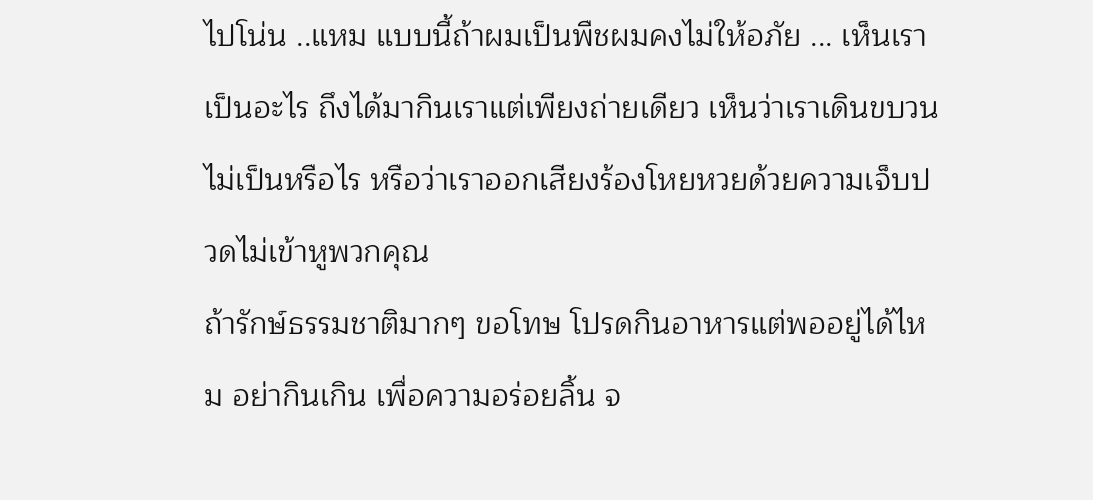ไปโน่น ..แหม แบบนี้ถ้าผมเป็นพืชผมคงไม่ให้อภัย ... เห็นเราเป็นอะไร ถึงได้มากินเราแต่เพียงถ่ายเดียว เห็นว่าเราเดินขบวนไม่เป็นหรือไร หรือว่าเราออกเสียงร้องโหยหวยด้วยความเจ็บปวดไม่เข้าหูพวกคุณ
ถ้ารักษ์ธรรมชาติมากๆ ขอโทษ โปรดกินอาหารแต่พออยู่ได้ไหม อย่ากินเกิน เพื่อความอร่อยลิ้น จ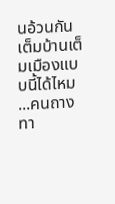นอ้วนกันเต็มบ้านเต็มเมืองแบบนี้ได้ไหม
...คนถางทา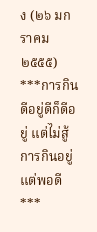ง (๒๖ มกราคม ๒๕๕๕)
***การกินดีอยู่ดีก็ดีอยู่ แต่ไม่สู้การกินอยู่แต่พอดี ***